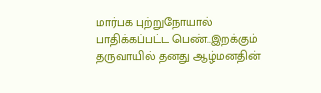மார்பக புற்றுநோயால் பாதிக்கப்பட்ட பெண்..இறக்கும் தருவாயில் தனது ஆழ்மனதின்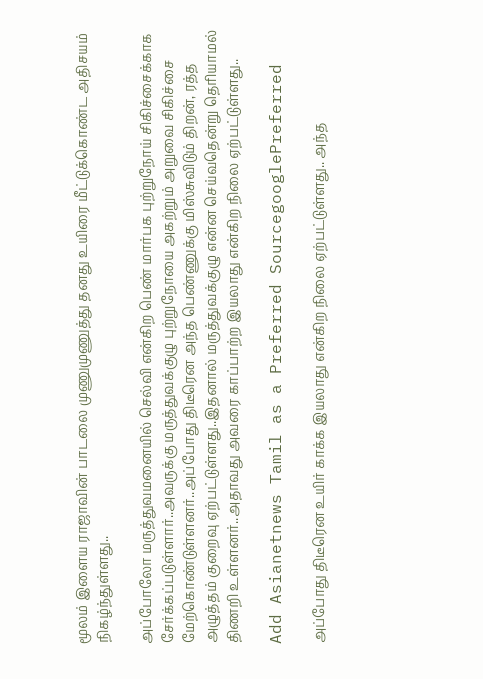மூலம் இளைய ராஜாவின் பாடலை முணுமுணுத்து தனது உயிரை மீட்டுக்கொண்ட அதிசயம் நிகழ்ந்துள்ளது..

அப்போலோ மருத்துவமனையில் செல்வி என்கிற பெண் மார்பக புற்றுநோய் சிகிச்சைக்காக சேர்க்கப்படுள்ளார்..அவருக்கு மருத்துவக்குழு புற்றுநோயை அகற்றும் அறுவை சிகிச்சை மேற்கொண்டுள்ளனர்..அப்போது திடீரென அந்த பெண்ணுக்கு மிஸ்சுவிடும் திறன், ரத்த அழுத்தம் குறைவு ஏற்பட்டுள்ளது..இதனால் மருத்துவக்குழு என்ன செய்வதென்று தெரியாமல் திணறி உள்ளனர்..அதாவது அவரை காப்பாற்ற இயலாது என்கிற நிலை ஏற்பட்டுள்ளது..

Add Asianetnews Tamil as a Preferred SourcegooglePreferred

அப்போது திடீரென உயிர் காக்க இயலாது என்கிற நிலை ஏற்பட்டுள்ளது.. அந்த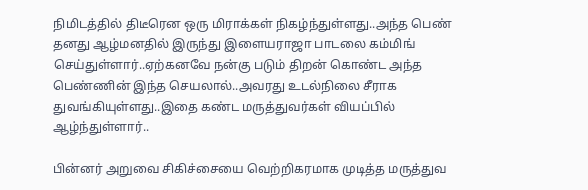நிமிடத்தில் திடீரென ஒரு மிராக்கள் நிகழ்ந்துள்ளது..அந்த பெண் தனது ஆழ்மனதில் இருந்து இளையராஜா பாடலை கம்மிங் செய்துள்ளார்..ஏற்கனவே நன்கு படும் திறன் கொண்ட அந்த பெண்ணின் இந்த செயலால்..அவரது உடல்நிலை சீராக துவங்கியுள்ளது..இதை கண்ட மருத்துவர்கள் வியப்பில் ஆழ்ந்துள்ளார்..

பின்னர் அறுவை சிகிச்சையை வெற்றிகரமாக முடித்த மருத்துவ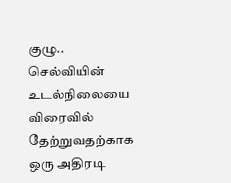குழு.. செல்வியின் உடல்நிலையை விரைவில் தேற்றுவதற்காக ஒரு அதிரடி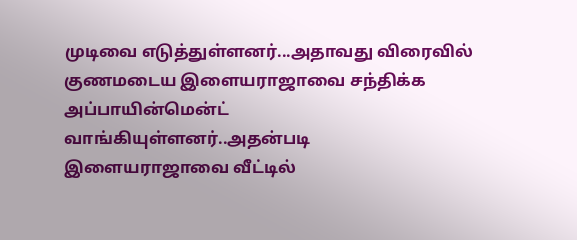முடிவை எடுத்துள்ளனர்...அதாவது விரைவில் குணமடைய இளையராஜாவை சந்திக்க அப்பாயின்மென்ட் வாங்கியுள்ளனர்..அதன்படி இளையராஜாவை வீட்டில்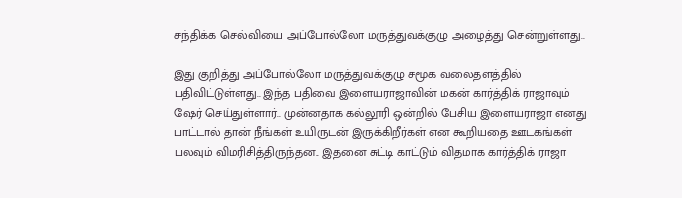சந்திக்க செல்வியை அப்போல்லோ மருத்துவக்குழு அழைத்து சென்றுள்ளது..

இது குறித்து அப்போல்லோ மருத்துவக்குழு சமூக வலைதளத்தில் பதிவிட்டுள்ளது.. இந்த பதிவை இளையராஜாவின் மகன் கார்த்திக் ராஜாவும் ஷேர் செய்துள்ளார்.. முன்னதாக கல்லூரி ஒன்றில் பேசிய இளையராஜா எனது பாட்டால் தான் நீங்கள் உயிருடன் இருக்கிறீர்கள் என கூறியதை ஊடகங்கள் பலவும் விமரிசித்திருந்தன.. இதனை சுட்டி காட்டும் விதமாக கார்த்திக் ராஜா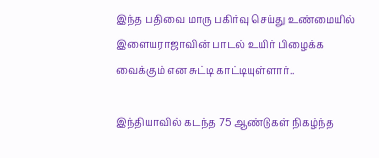இந்த பதிவை மாரு பகிர்வு செய்து உண்மையில் இளையராஜாவின் பாடல் உயிர் பிழைக்க வைக்கும் என சுட்டி காட்டியுள்ளார்..

இந்தியாவில் கடந்த 75 ஆண்டுகள் நிகழ்ந்த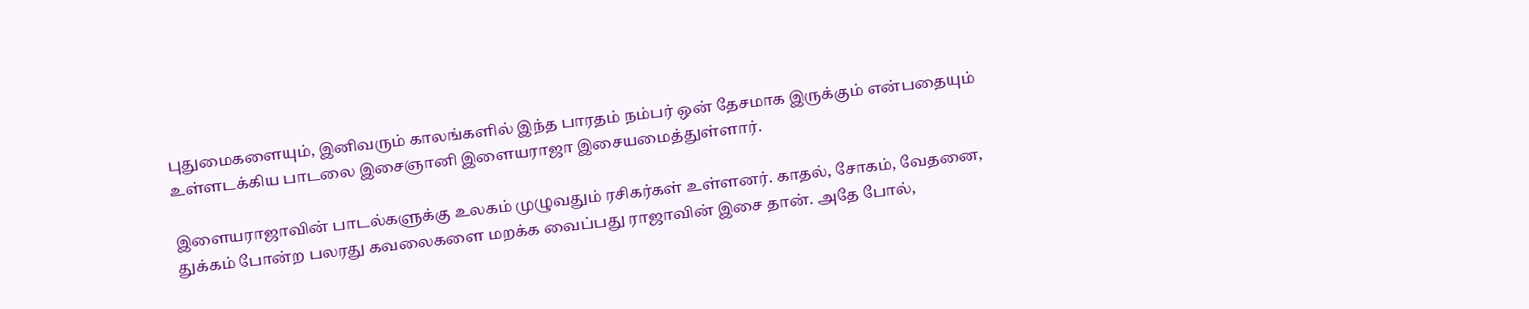புதுமைகளையும், இனிவரும் காலங்களில் இந்த பாரதம் நம்பர் ஒன் தேசமாக இருக்கும் என்பதையும் உள்ளடக்கிய பாடலை இசைஞானி இளையராஜா இசையமைத்துள்ளார்.

இளையராஜாவின் பாடல்களுக்கு உலகம் முழுவதும் ரசிகர்கள் உள்ளனர். காதல், சோகம், வேதனை, துக்கம் போன்ற பலரது கவலைகளை மறக்க வைப்பது ராஜாவின் இசை தான். அதே போல்,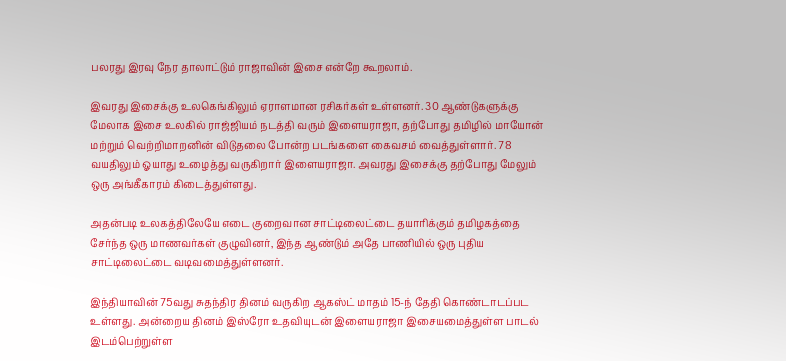பலரது இரவு நேர தாலாட்டும் ராஜாவின் இசை என்றே கூறலாம்.

இவரது இசைக்கு உலகெங்கிலும் ஏராளமான ரசிகர்கள் உள்ளனர். 30 ஆண்டுகளுக்கு மேலாக இசை உலகில் ராஜ்ஜியம் நடத்தி வரும் இளையராஜா, தற்போது தமிழில் மாயோன் மற்றும் வெற்றிமாறனின் விடுதலை போன்ற படங்களை கைவசம் வைத்துள்ளார். 78 வயதிலும் ஓயாது உழைத்து வருகிறார் இளையராஜா. அவரது இசைக்கு தற்போது மேலும் ஒரு அங்கீகாரம் கிடைத்துள்ளது.

அதன்படி உலகத்திலேயே எடை குறைவான சாட்டிலைட்டை தயாரிக்கும் தமிழகத்தை சேர்ந்த ஒரு மாணவர்கள் குழுவினர், இந்த ஆண்டும் அதே பாணியில் ஒரு புதிய சாட்டிலைட்டை வடிவமைத்துள்ளனர்.

இந்தியாவின் 75வது சுதந்திர தினம் வருகிற ஆகஸ்ட் மாதம் 15-ந் தேதி கொண்டாடப்பட உள்ளது. அன்றைய தினம் இஸ்ரோ உதவியுடன் இளையராஜா இசையமைத்துள்ள பாடல் இடம்பெற்றுள்ள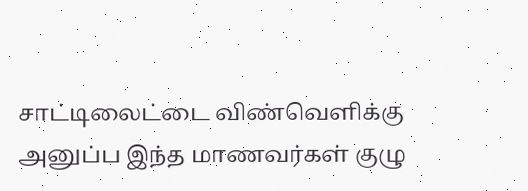சாட்டிலைட்டை விண்வெளிக்கு அனுப்ப இந்த மாணவர்கள் குழு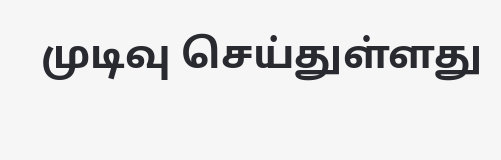முடிவு செய்துள்ளது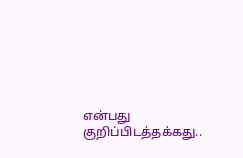என்பது குறிப்பிடத்தக்கது..